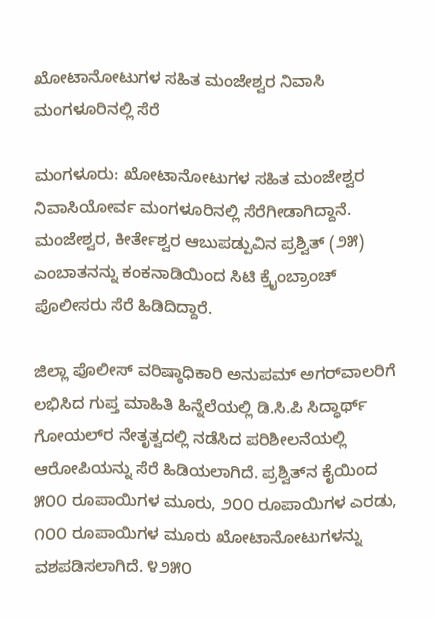ಖೋಟಾನೋಟುಗಳ ಸಹಿತ ಮಂಜೇಶ್ವರ ನಿವಾಸಿ ಮಂಗಳೂರಿನಲ್ಲಿ ಸೆರೆ

ಮಂಗಳೂರು: ಖೋಟಾನೋಟುಗಳ ಸಹಿತ ಮಂಜೇಶ್ವರ ನಿವಾಸಿಯೋರ್ವ ಮಂಗಳೂರಿನಲ್ಲಿ ಸೆರೆಗೀಡಾಗಿದ್ದಾನೆ. ಮಂಜೇಶ್ವರ, ಕೀರ್ತೇಶ್ವರ ಆಬುಪಡ್ಪುವಿನ ಪ್ರಶ್ವಿತ್ (೨೫) ಎಂಬಾತನನ್ನು ಕಂಕನಾಡಿಯಿಂದ ಸಿಟಿ ಕ್ರೈಂಬ್ರಾಂಚ್ ಪೊಲೀಸರು ಸೆರೆ ಹಿಡಿದಿದ್ದಾರೆ.

ಜಿಲ್ಲಾ ಪೊಲೀಸ್ ವರಿಷ್ಠಾಧಿಕಾರಿ ಅನುಪಮ್ ಅಗರ್‌ವಾಲರಿಗೆ ಲಭಿಸಿದ ಗುಪ್ತ ಮಾಹಿತಿ ಹಿನ್ನೆಲೆಯಲ್ಲಿ ಡಿ.ಸಿ.ಪಿ ಸಿದ್ಧಾರ್ಥ್ ಗೋಯಲ್‌ರ ನೇತೃತ್ವದಲ್ಲಿ ನಡೆಸಿದ ಪರಿಶೀಲನೆಯಲ್ಲಿ ಆರೋಪಿಯನ್ನು ಸೆರೆ ಹಿಡಿಯಲಾಗಿದೆ. ಪ್ರಶ್ವಿತ್‌ನ ಕೈಯಿಂದ ೫೦೦ ರೂಪಾಯಿಗಳ ಮೂರು, ೨೦೦ ರೂಪಾಯಿಗಳ ಎರಡು, ೧೦೦ ರೂಪಾಯಿಗಳ ಮೂರು ಖೋಟಾನೋಟುಗಳನ್ನು ವಶಪಡಿಸಲಾಗಿದೆ. ೪೨೫೦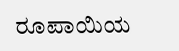ರೂಪಾಯಿಯ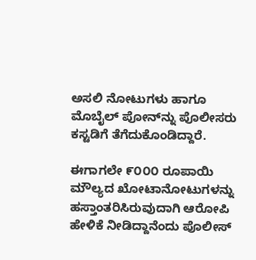ಅಸಲಿ ನೋಟುಗಳು ಹಾಗೂ ಮೊಬೈಲ್ ಪೋನ್‌ನ್ನು ಪೊಲೀಸರು ಕಸ್ಟಡಿಗೆ ತೆಗೆದುಕೊಂಡಿದ್ದಾರೆ.

ಈಗಾಗಲೇ ೯೦೦೦ ರೂಪಾಯಿ ಮೌಲ್ಯದ ಖೋಟಾನೋಟುಗಳನ್ನು ಹಸ್ತಾಂತರಿಸಿರುವುದಾಗಿ ಆರೋಪಿ ಹೇಳಿಕೆ ನೀಡಿದ್ದಾನೆಂದು ಪೊಲೀಸ್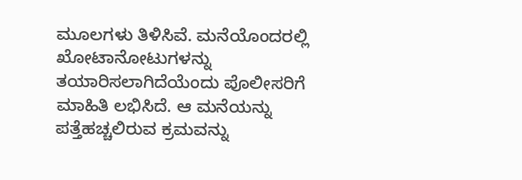ಮೂಲಗಳು ತಿಳಿಸಿವೆ. ಮನೆಯೊಂದರಲ್ಲಿ ಖೋಟಾನೋಟುಗಳನ್ನು ತಯಾರಿಸಲಾಗಿದೆಯೆಂದು ಪೊಲೀಸರಿಗೆ ಮಾಹಿತಿ ಲಭಿಸಿದೆ. ಆ ಮನೆಯನ್ನು ಪತ್ತೆಹಚ್ಚಲಿರುವ ಕ್ರಮವನ್ನು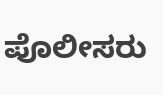ಪೊಲೀಸರು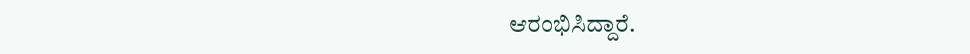ಆರಂಭಿಸಿದ್ದಾರೆ.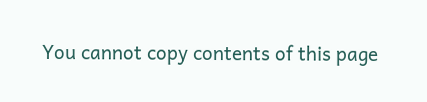You cannot copy contents of this page